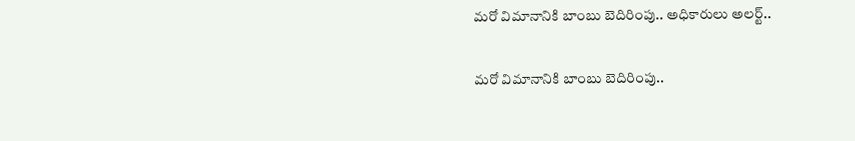మరో విమానానికి బాంబు బెదిరింపు.. అధికారులు అలర్ట్..

మరో విమానానికి బాంబు బెదిరింపు..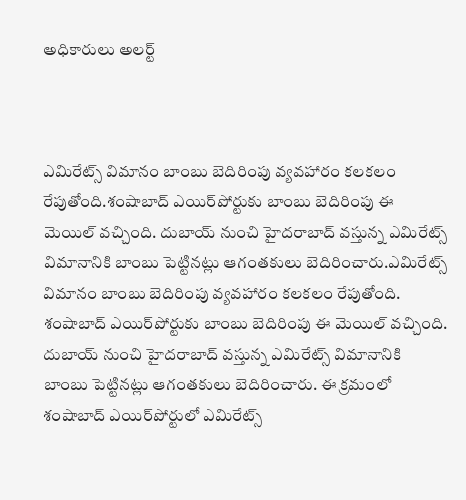అధికారులు అలర్ట్



ఎమిరేట్స్ విమానం బాంబు బెదిరింపు వ్యవహారం కలకలం రేపుతోంది.శంషాబాద్ ఎయిర్‌పోర్టుకు బాంబు బెదిరింపు ఈ మెయిల్ వచ్చింది. దుబాయ్ నుంచి హైదరాబాద్ వస్తున్న ఎమిరేట్స్ విమానానికి బాంబు పెట్టినట్లు ఆగంతకులు బెదిరించారు.ఎమిరేట్స్ విమానం బాంబు బెదిరింపు వ్యవహారం కలకలం రేపుతోంది. శంషాబాద్ ఎయిర్‌పోర్టుకు బాంబు బెదిరింపు ఈ మెయిల్ వచ్చింది. దుబాయ్ నుంచి హైదరాబాద్ వస్తున్న ఎమిరేట్స్ విమానానికి బాంబు పెట్టినట్లు ఆగంతకులు బెదిరించారు. ఈ క్రమంలో శంషాబాద్ ఎయిర్‌పోర్టులో ఎమిరేట్స్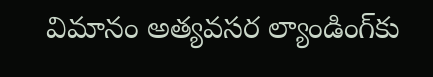విమానం అత్యవసర ల్యాండింగ్‌కు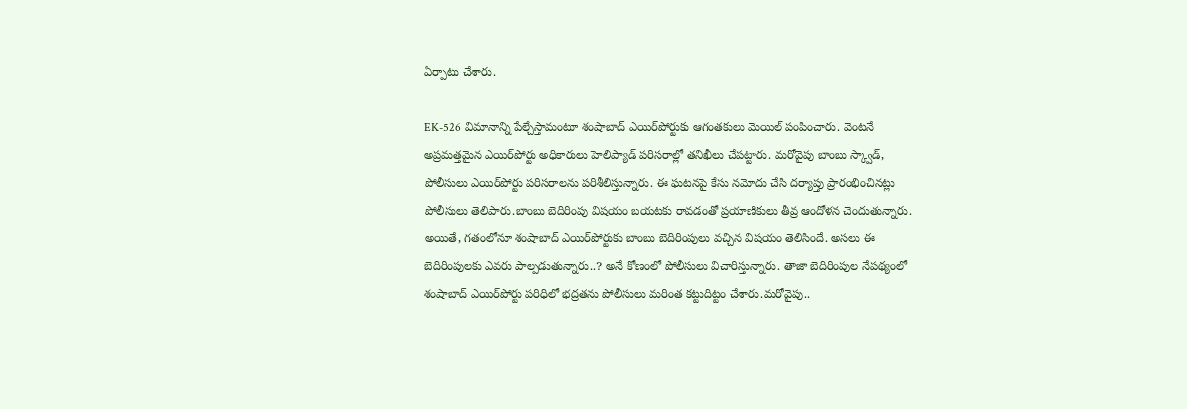ఏర్పాటు చేశారు.

EK-526 విమానాన్ని పేల్చేస్తామంటూ శంషాబాద్ ఎయిర్‌పోర్టుకు ఆగంతకులు మెయిల్ పంపించారు. వెంటనే అప్రమత్తమైన ఎయిర్‌పోర్టు అధికారులు హెలిప్యాడ్ పరిసరాల్లో తనిఖీలు చేపట్టారు. మరోవైపు బాంబు స్క్వాడ్, పోలీసులు ఎయిర్‌పోర్టు పరిసరాలను పరిశీలిస్తున్నారు. ఈ ఘటనపై కేసు నమోదు చేసి దర్యాప్తు ప్రారంభించినట్లు పోలీసులు తెలిపారు.బాంబు బెదిరింపు విషయం బయటకు రావడంతో ప్రయాణికులు తీవ్ర ఆందోళన చెందుతున్నారు. అయితే, గతంలోనూ శంషాబాద్ ఎయిర్‌పోర్టుకు బాంబు బెదిరింపులు వచ్చిన విషయం తెలిసిందే. అసలు ఈ బెదిరింపులకు ఎవరు పాల్పడుతున్నారు..? అనే కోణంలో పోలీసులు విచారిస్తున్నారు. తాజా బెదిరింపుల నేపథ్యంలో శంషాబాద్ ఎయిర్‌పోర్టు పరిధిలో భద్రతను పోలీసులు మరింత కట్టుదిట్టం చేశారు.మరోవైపు..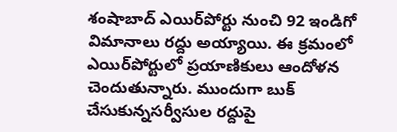శంషాబాద్ ఎయిర్‌పోర్టు నుంచి 92 ఇండిగో విమానాలు రద్దు అయ్యాయి. ఈ క్రమంలో ఎయిర్‌పోర్టులో ప్రయాణికులు ఆందోళన చెందుతున్నారు. ముందుగా బుక్ చేసుకున్నసర్వీసుల రద్దుపై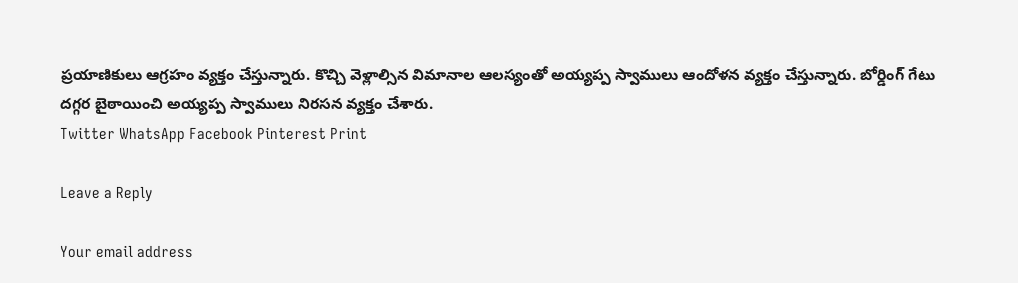ప్రయాణికులు ఆగ్రహం వ్యక్తం చేస్తున్నారు. కొచ్చి వెళ్లాల్సిన విమానాల ఆలస్యంతో అయ్యప్ప స్వాములు ఆందోళన వ్యక్తం చేస్తున్నారు. బోర్డింగ్ గేటు దగ్గర బైఠాయించి అయ్యప్ప స్వాములు నిరసన వ్యక్తం చేశారు.
Twitter WhatsApp Facebook Pinterest Print

Leave a Reply

Your email address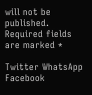will not be published. Required fields are marked *

Twitter WhatsApp Facebook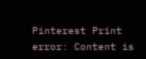Pinterest Print
error: Content is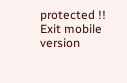protected !!
Exit mobile version